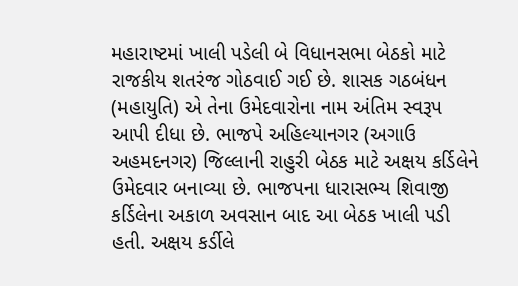મહારાષ્ટમાં ખાલી પડેલી બે વિધાનસભા બેઠકો માટે રાજકીય શતરંજ ગોઠવાઈ ગઈ છે. શાસક ગઠબંધન (મહાયુતિ) એ તેના ઉમેદવારોના નામ અંતિમ સ્વરૂપ આપી દીધા છે. ભાજપે અહિલ્યાનગર (અગાઉ અહમદનગર) જિલ્લાની રાહુરી બેઠક માટે અક્ષય કર્ડિલેને ઉમેદવાર બનાવ્યા છે. ભાજપના ધારાસભ્ય શિવાજી કર્ડિલેના અકાળ અવસાન બાદ આ બેઠક ખાલી પડી હતી. અક્ષય કર્ડીલે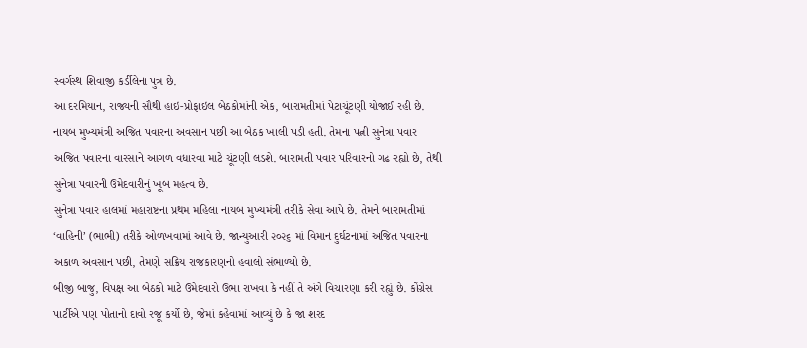સ્વર્ગસ્થ શિવાજી કર્ડીલેના પુત્ર છે.
આ દરમિયાન, રાજ્યની સૌથી હાઇ-પ્રોફાઇલ બેઠકોમાંની એક, બારામતીમાં પેટાચૂંટણી યોજાઈ રહી છે. નાયબ મુખ્યમંત્રી અજિત પવારના અવસાન પછી આ બેઠક ખાલી પડી હતી. તેમના પત્ની સુનેત્રા પવાર અજિત પવારના વારસાને આગળ વધારવા માટે ચૂંટણી લડશે. બારામતી પવાર પરિવારનો ગઢ રહ્યો છે, તેથી સુનેત્રા પવારની ઉમેદવારીનું ખૂબ મહત્વ છે.
સુનેત્રા પવાર હાલમાં મહારાષ્ટના પ્રથમ મહિલા નાયબ મુખ્યમંત્રી તરીકે સેવા આપે છે. તેમને બારામતીમાં ‘વાહિની’ (ભાભી) તરીકે ઓળખવામાં આવે છે. જાન્યુઆરી ૨૦૨૬ માં વિમાન દુર્ઘટનામાં અજિત પવારના અકાળ અવસાન પછી, તેમણે સક્રિય રાજકારણનો હવાલો સંભાળ્યો છે.
બીજી બાજુ, વિપક્ષ આ બેઠકો માટે ઉમેદવારો ઉભા રાખવા કે નહીં તે અંગે વિચારણા કરી રહ્યું છે. કોંગ્રેસ પાર્ટીએ પણ પોતાનો દાવો રજૂ કર્યો છે, જેમાં કહેવામાં આવ્યું છે કે જા શરદ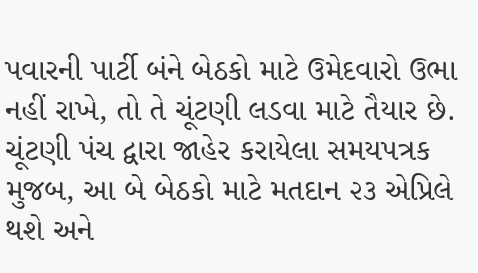પવારની પાર્ટી બંને બેઠકો માટે ઉમેદવારો ઉભા નહીં રાખે, તો તે ચૂંટણી લડવા માટે તૈયાર છે.
ચૂંટણી પંચ દ્વારા જાહેર કરાયેલા સમયપત્રક મુજબ, આ બે બેઠકો માટે મતદાન ૨૩ એપ્રિલે થશે અને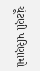ચૂંટણી પરિણામો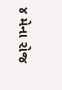૪ મેના રોજ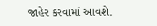જાહેર કરવામાં આવશે.